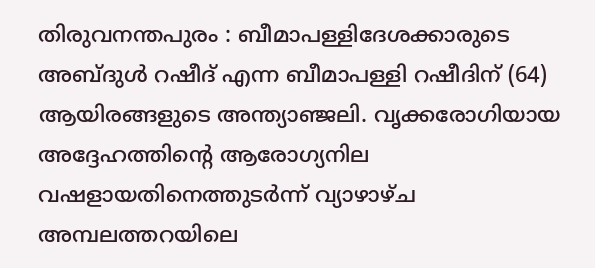തിരുവനന്തപുരം : ബീമാപള്ളിദേശക്കാരുടെ അബ്ദുൾ റഷീദ് എന്ന ബീമാപള്ളി റഷീദിന് (64) ആയിരങ്ങളുടെ അന്ത്യാഞ്ജലി. വൃക്കരോഗിയായ അദ്ദേഹത്തിന്റെ ആരോഗ്യനില വഷളായതിനെത്തുടർന്ന് വ്യാഴാഴ്ച അമ്പലത്തറയിലെ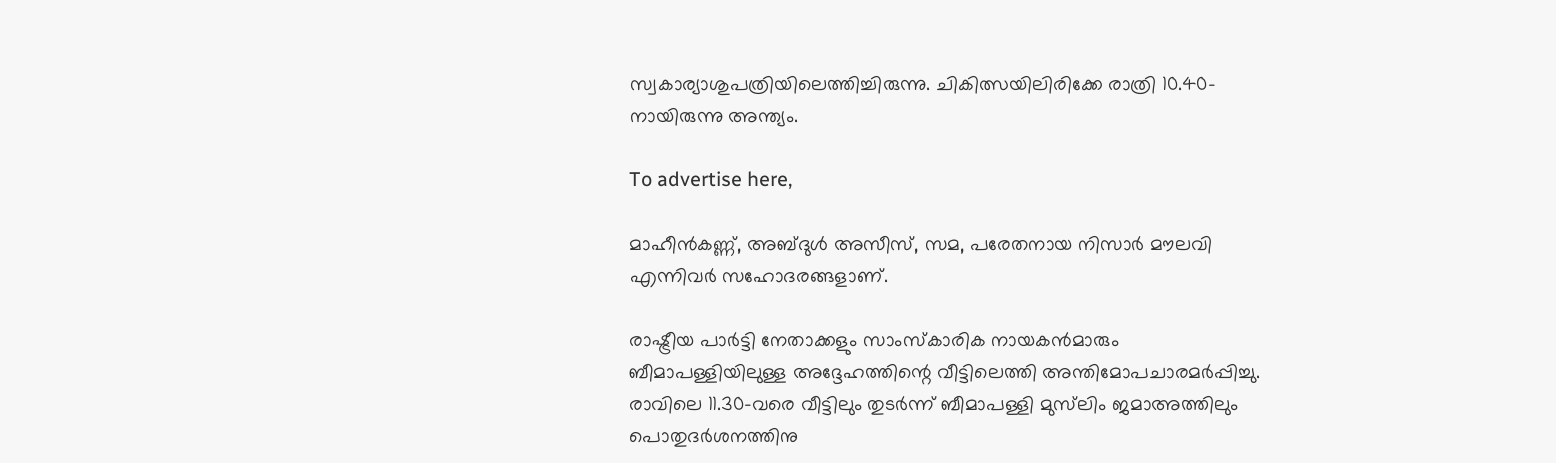സ്വകാര്യാശുപത്രിയിലെത്തിച്ചിരുന്നു. ചികിത്സയിലിരിക്കേ രാത്രി 10.40-നായിരുന്നു അന്ത്യം.

To advertise here,

മാഹീൻകണ്ണ്, അബ്ദുൾ അസീസ്, സമ, പരേതനായ നിസാർ മൗലവി എന്നിവർ സഹോദരങ്ങളാണ്.

രാഷ്ട്രീയ പാർട്ടി നേതാക്കളും സാംസ്‌കാരിക നായകൻമാരും ബീമാപള്ളിയിലുള്ള അദ്ദേഹത്തിന്റെ വീട്ടിലെത്തി അന്തിമോപചാരമർപ്പിച്ചു. രാവിലെ 11.30-വരെ വീട്ടിലും തുടർന്ന് ബീമാപള്ളി മുസ്‌ലിം ജമാഅത്തിലും പൊതുദർശനത്തിനു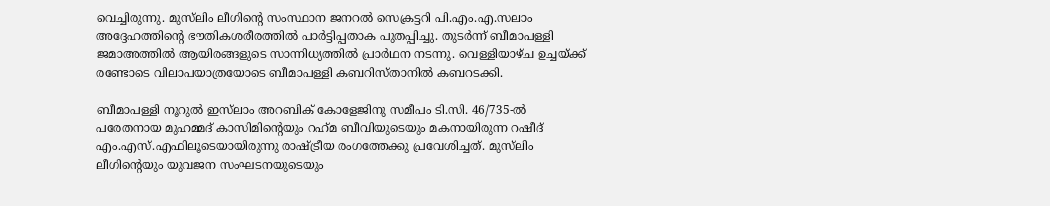വെച്ചിരുന്നു. മുസ്‌ലിം ലീഗിന്റെ സംസ്ഥാന ജനറൽ സെക്രട്ടറി പി.എം.എ.സലാം അദ്ദേഹത്തിന്റെ ഭൗതികശരീരത്തിൽ പാർട്ടിപ്പതാക പുതപ്പിച്ചു. തുടർന്ന് ബീമാപള്ളി ജമാഅത്തിൽ ആയിരങ്ങളുടെ സാന്നിധ്യത്തിൽ പ്രാർഥന നടന്നു. വെള്ളിയാഴ്ച ഉച്ചയ്ക്ക് രണ്ടോടെ വിലാപയാത്രയോടെ ബീമാപള്ളി കബറിസ്‌താനിൽ കബറടക്കി.

ബീമാപള്ളി നൂറുൽ ഇസ്‌ലാം അറബിക് കോളേജിനു സമീപം ടി.സി. 46/735-ൽ പരേതനായ മുഹമ്മദ് കാസിമിന്റെയും റഹ്‌മ ബീവിയുടെയും മകനായിരുന്ന റഷീദ് എം.എസ്.എഫിലൂടെയായിരുന്നു രാഷ്ട്രീയ രംഗത്തേക്കു പ്രവേശിച്ചത്. മുസ്‌ലിം ലീഗിന്റെയും യുവജന സംഘടനയുടെയും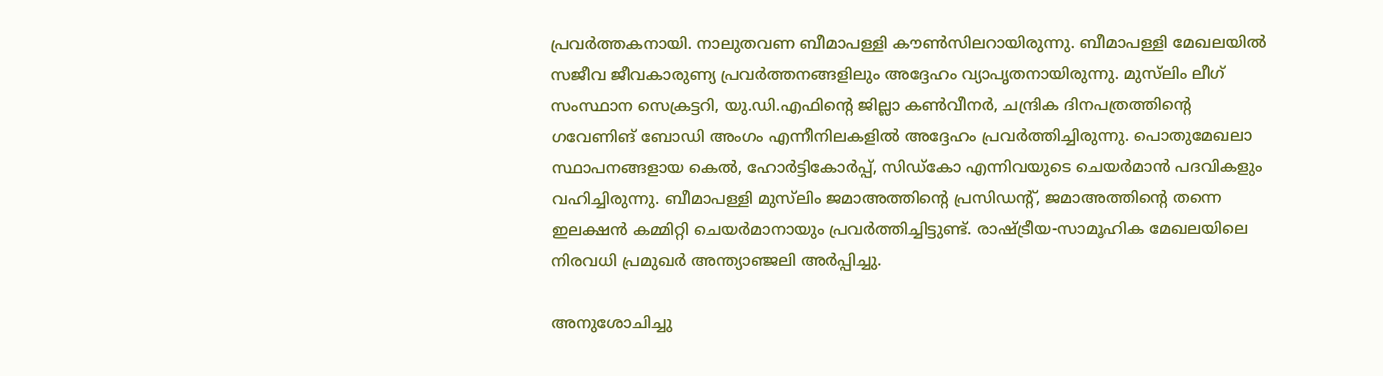പ്രവർത്തകനായി. നാലുതവണ ബീമാപള്ളി കൗൺസിലറായിരുന്നു. ബീമാപള്ളി മേഖലയിൽ സജീവ ജീവകാരുണ്യ പ്രവർത്തനങ്ങളിലും അദ്ദേഹം വ്യാപൃതനായിരുന്നു. മുസ്‌ലിം ലീഗ് സംസ്ഥാന സെക്രട്ടറി, യു.ഡി.എഫിന്റെ ജില്ലാ കൺവീനർ, ചന്ദ്രിക ദിനപത്രത്തിന്റെ ഗവേണിങ് ബോഡി അംഗം എന്നീനിലകളിൽ അദ്ദേഹം പ്രവർത്തിച്ചിരുന്നു. പൊതുമേഖലാ സ്ഥാപനങ്ങളായ കെൽ, ഹോർട്ടികോർപ്പ്, സിഡ്‌കോ എന്നിവയുടെ ചെയർമാൻ പദവികളും വഹിച്ചിരുന്നു. ബീമാപള്ളി മുസ്‌ലിം ജമാഅത്തിന്റെ പ്രസിഡന്റ്, ജമാഅത്തിന്റെ തന്നെ ഇലക്ഷൻ കമ്മിറ്റി ചെയർമാനായും പ്രവർത്തിച്ചിട്ടുണ്ട്. രാഷ്ട്രീയ-സാമൂഹിക മേഖലയിലെ നിരവധി പ്രമുഖർ അന്ത്യാഞ്ജലി അർപ്പിച്ചു.

അനുശോചിച്ചു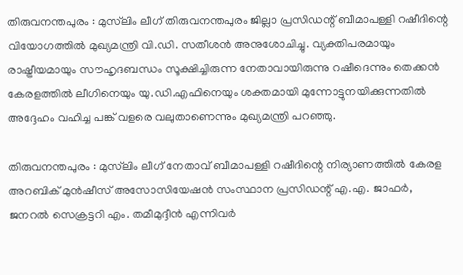തിരുവനന്തപുരം : മുസ്‌ലിം ലീഗ് തിരുവനന്തപുരം ജില്ലാ പ്രസിഡന്റ് ബീമാപള്ളി റഷീദിന്റെ വിയോഗത്തിൽ മുഖ്യമന്ത്രി വി.ഡി. സതീശൻ അനുശോചിച്ചു. വ്യക്തിപരമായും രാഷ്ട്രീയമായും സൗഹൃദബന്ധം സൂക്ഷിച്ചിരുന്ന നേതാവായിരുന്നു റഷീദെന്നും തെക്കൻ കേരളത്തിൽ ലീഗിനെയും യു.ഡി.എഫിനെയും ശക്തമായി മുന്നോട്ടുനയിക്കുന്നതിൽ അദ്ദേഹം വഹിച്ച പങ്ക് വളരെ വലുതാണെന്നും മുഖ്യമന്ത്രി പറഞ്ഞു.

തിരുവനന്തപുരം : മുസ്‌ലിം ലീഗ് നേതാവ് ബീമാപള്ളി റഷീദിന്റെ നിര്യാണത്തിൽ കേരള അറബിക് മുൻഷീസ് അസോസിയേഷൻ സംസ്ഥാന പ്രസിഡന്റ്‌ എ.എ. ജാഫർ, ജനറൽ സെക്രട്ടറി എം. തമീമുദ്ദീൻ എന്നിവർ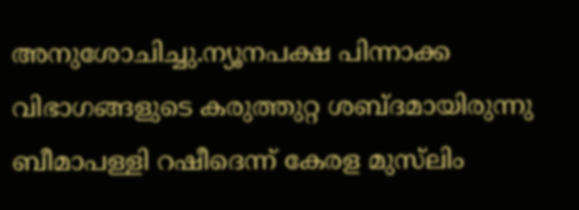അനുശോചിച്ചു.ന്യൂനപക്ഷ പിന്നാക്ക വിഭാഗങ്ങളുടെ കരുത്തുറ്റ ശബ്ദമായിരുന്നു ബീമാപള്ളി റഷീദെന്ന് കേരള മുസ്‌ലിം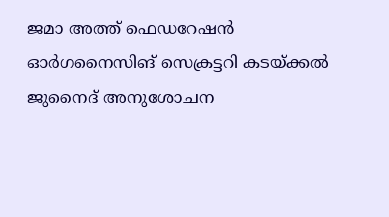ജമാ അത്ത് ഫെഡറേഷൻ ഓർഗനൈസിങ്‌ സെക്രട്ടറി കടയ്ക്കൽ ജുനൈദ് അനുശോചന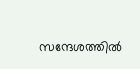സന്ദേശത്തിൽ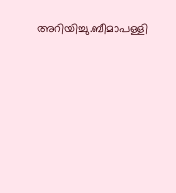അറിയിച്ചു.ബീമാപള്ളി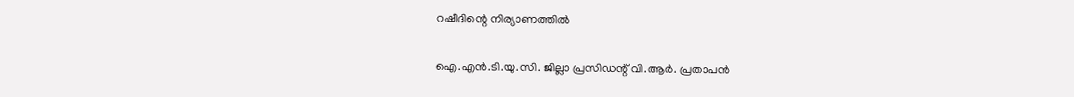റഷീദിന്റെ നിര്യാണത്തിൽ

ഐ.എൻ.ടി.യു.സി. ജില്ലാ പ്രസിഡന്റ് വി.ആർ. പ്രതാപൻ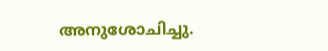അനുശോചിച്ചു.